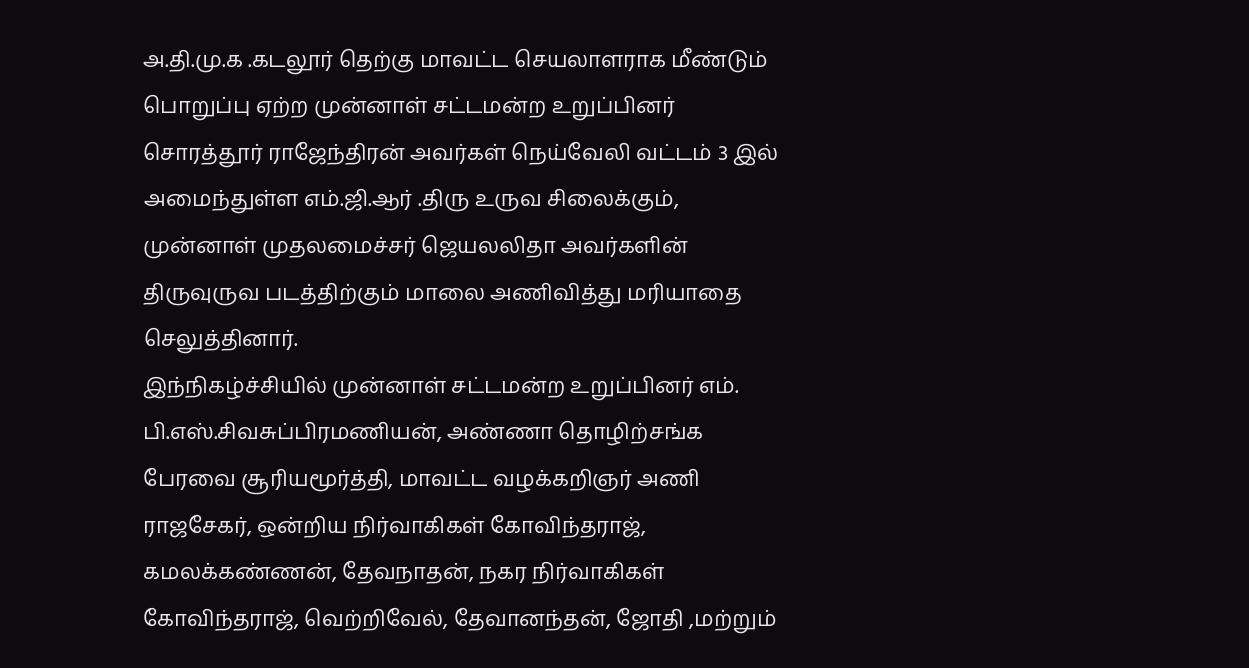அ.தி.மு.க .கடலூர் தெற்கு மாவட்ட செயலாளராக மீண்டும் பொறுப்பு ஏற்ற முன்னாள் சட்டமன்ற உறுப்பினர் சொரத்தூர் ராஜேந்திரன் அவர்கள் நெய்வேலி வட்டம் 3 இல் அமைந்துள்ள எம்.ஜி.ஆர் .திரு உருவ சிலைக்கும், முன்னாள் முதலமைச்சர் ஜெயலலிதா அவர்களின் திருவுருவ படத்திற்கும் மாலை அணிவித்து மரியாதை செலுத்தினார்.
இந்நிகழ்ச்சியில் முன்னாள் சட்டமன்ற உறுப்பினர் எம். பி.எஸ்.சிவசுப்பிரமணியன், அண்ணா தொழிற்சங்க பேரவை சூரியமூர்த்தி, மாவட்ட வழக்கறிஞர் அணி ராஜசேகர், ஒன்றிய நிர்வாகிகள் கோவிந்தராஜ், கமலக்கண்ணன், தேவநாதன், நகர நிர்வாகிகள் கோவிந்தராஜ், வெற்றிவேல், தேவானந்தன், ஜோதி ,மற்றும்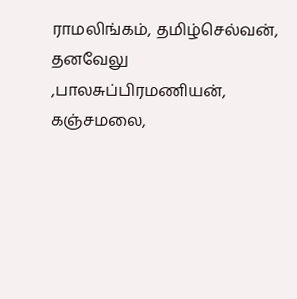ராமலிங்கம், தமிழ்செல்வன், தனவேலு ,பாலசுப்பிரமணியன், கஞ்சமலை,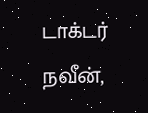டாக்டர் நவீன்,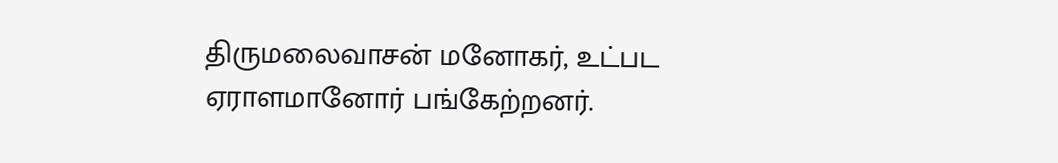திருமலைவாசன் மனோகர், உட்பட ஏராளமானோர் பங்கேற்றனர்.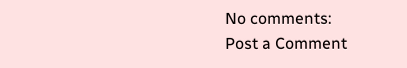No comments:
Post a Comment